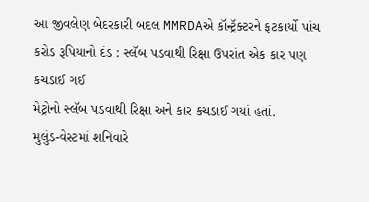આ જીવલેણ બેદરકારી બદલ MMRDAએ કૉન્ટ્રૅક્ટરને ફટકાર્યો પાંચ કરોડ રૂપિયાનો દંડ : સ્લૅબ પડવાથી રિક્ષા ઉપરાંત એક કાર પણ કચડાઈ ગઈ
મેટ્રોનો સ્લૅબ પડવાથી રિક્ષા અને કાર કચડાઈ ગયાં હતાં.
મુલુંડ-વેસ્ટમાં શનિવારે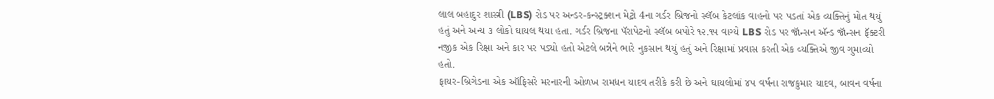લાલ બહાદુર શાસ્ત્રી (LBS) રોડ પર અન્ડર-કન્સ્ટ્રક્શન મેટ્રો 4ના ગર્ડર બ્રિજનો સ્લૅબ કેટલાંક વાહનો પર પડતાં એક વ્યક્તિનું મોત થયું હતું અને અન્ય ૩ લોકો ઘાયલ થયા હતા. ગર્ડર બ્રિજના પૅરાપેટનો સ્લૅબ બપોરે ૧૨.૧૫ વાગ્યે LBS રોડ પર જૉન્સન ઍન્ડ જૉન્સન ફૅક્ટરી નજીક એક રિક્ષા અને કાર પર પડ્યો હતો એટલે બન્નેને ભારે નુકસાન થયું હતું અને રિક્ષામાં પ્રવાસ કરતી એક વ્યક્તિએ જીવ ગુમાવ્યો હતો.
ફાયર-બ્રિગેડના એક ઑફિસરે મરનારની ઓળખ રામધન યાદવ તરીકે કરી છે અને ઘાયલોમાં ૪૫ વર્ષના રાજકુમાર યાદવ, બાવન વર્ષના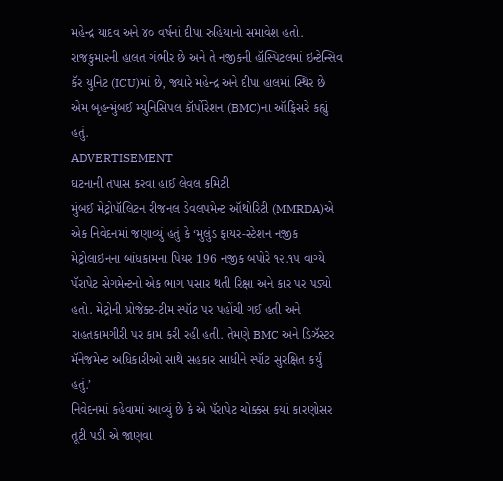મહેન્દ્ર યાદવ અને ૪૦ વર્ષનાં દીપા રુહિયાનો સમાવેશ હતો. રાજકુમારની હાલત ગંભીર છે અને તે નજીકની હૉસ્પિટલમાં ઇન્ટેન્સિવ કૅર યુનિટ (ICU)માં છે, જ્યારે મહેન્દ્ર અને દીપા હાલમાં સ્થિર છે એમ બૃહન્મુંબઈ મ્યુનિસિપલ કૉર્પોરેશન (BMC)ના ઑફિસરે કહ્યું હતું.
ADVERTISEMENT
ઘટનાની તપાસ કરવા હાઈ લેવલ કમિટી
મુંબઈ મેટ્રોપૉલિટન રીજનલ ડેવલપમેન્ટ ઑથોરિટી (MMRDA)એ એક નિવેદનમાં જણાવ્યું હતું કે ‘મુલુંડ ફાયર-સ્ટેશન નજીક મેટ્રોલાઇનના બાંધકામના પિયર 196 નજીક બપોરે ૧૨.૧૫ વાગ્યે પૅરાપેટ સેગમેન્ટનો એક ભાગ પસાર થતી રિક્ષા અને કાર પર પડ્યો હતો. મેટ્રોની પ્રોજેક્ટ-ટીમ સ્પૉટ પર પહોંચી ગઈ હતી અને રાહતકામગીરી પર કામ કરી રહી હતી. તેમણે BMC અને ડિઝૅસ્ટર મૅનેજમેન્ટ અધિકારીઓ સાથે સહકાર સાધીને સ્પૉટ સુરક્ષિત કર્યું હતું.’
નિવેદનમાં કહેવામાં આવ્યું છે કે એ પૅરાપેટ ચોક્કસ કયાં કારણોસર તૂટી પડી એ જાણવા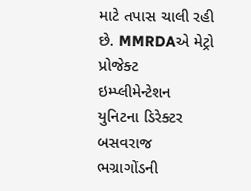માટે તપાસ ચાલી રહી છે. MMRDAએ મેટ્રો પ્રોજેક્ટ ઇમ્પ્લીમેન્ટેશન યુનિટના ડિરેક્ટર બસવરાજ ભગ્રાગોંડની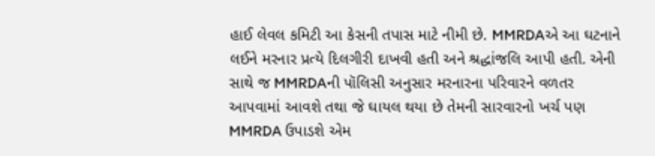હાઈ લેવલ કમિટી આ કેસની તપાસ માટે નીમી છે. MMRDAએ આ ઘટનાને લઈને મરનાર પ્રત્યે દિલગીરી દાખવી હતી અને શ્રદ્ધાંજલિ આપી હતી. એની સાથે જ MMRDAની પૉલિસી અનુસાર મરનારના પરિવારને વળતર આપવામાં આવશે તથા જે ઘાયલ થયા છે તેમની સારવારનો ખર્ચ પણ MMRDA ઉપાડશે એમ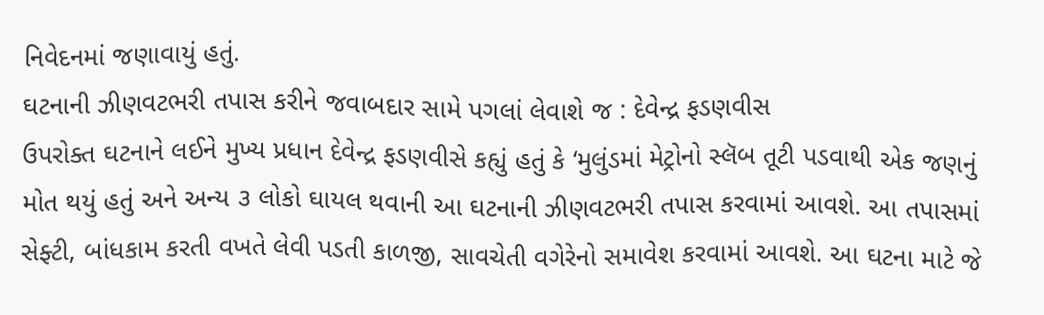નિવેદનમાં જણાવાયું હતું.
ઘટનાની ઝીણવટભરી તપાસ કરીને જવાબદાર સામે પગલાં લેવાશે જ : દેવેન્દ્ર ફડણવીસ
ઉપરોક્ત ઘટનાને લઈને મુખ્ય પ્રધાન દેવેન્દ્ર ફડણવીસે કહ્યું હતું કે ‘મુલુંડમાં મેટ્રોનો સ્લૅબ તૂટી પડવાથી એક જણનું મોત થયું હતું અને અન્ય ૩ લોકો ઘાયલ થવાની આ ઘટનાની ઝીણવટભરી તપાસ કરવામાં આવશે. આ તપાસમાં સેફ્ટી, બાંધકામ કરતી વખતે લેવી પડતી કાળજી, સાવચેતી વગેરેનો સમાવેશ કરવામાં આવશે. આ ઘટના માટે જે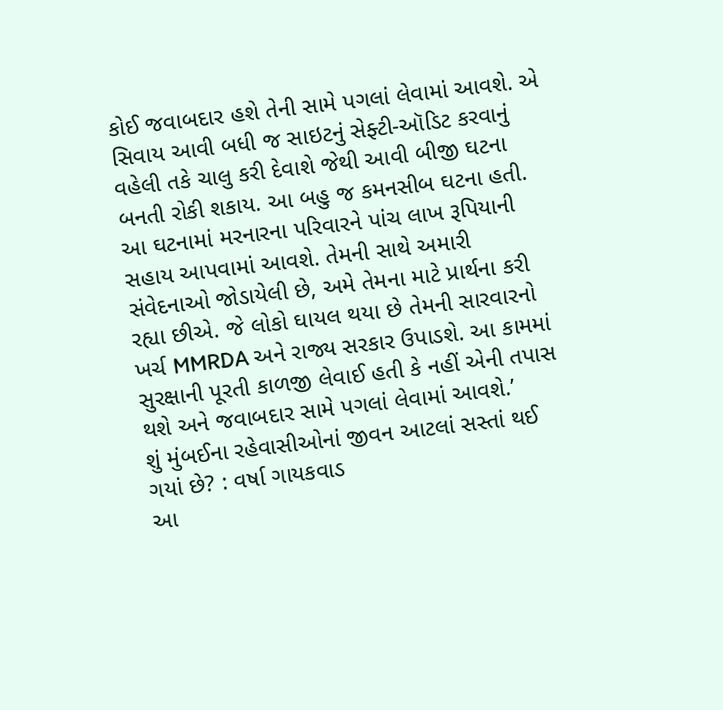કોઈ જવાબદાર હશે તેની સામે પગલાં લેવામાં આવશે. એ સિવાય આવી બધી જ સાઇટનું સેફ્ટી-ઑડિટ કરવાનું વહેલી તકે ચાલુ કરી દેવાશે જેથી આવી બીજી ઘટના બનતી રોકી શકાય. આ બહુ જ કમનસીબ ઘટના હતી. આ ઘટનામાં મરનારના પરિવારને પાંચ લાખ રૂપિયાની સહાય આપવામાં આવશે. તેમની સાથે અમારી સંવેદનાઓ જોડાયેલી છે, અમે તેમના માટે પ્રાર્થના કરી રહ્યા છીએ. જે લોકો ઘાયલ થયા છે તેમની સારવારનો ખર્ચ MMRDA અને રાજ્ય સરકાર ઉપાડશે. આ કામમાં સુરક્ષાની પૂરતી કાળજી લેવાઈ હતી કે નહીં એની તપાસ થશે અને જવાબદાર સામે પગલાં લેવામાં આવશે.’
શું મુંબઈના રહેવાસીઓનાં જીવન આટલાં સસ્તાં થઈ ગયાં છે? : વર્ષા ગાયકવાડ
આ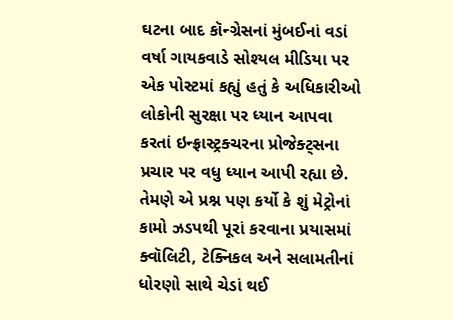ઘટના બાદ કૉન્ગ્રેસનાં મુંબઈનાં વડાં વર્ષા ગાયકવાડે સોશ્યલ મીડિયા પર એક પોસ્ટમાં કહ્યું હતું કે અધિકારીઓ લોકોની સુરક્ષા પર ધ્યાન આપવા કરતાં ઇન્ફ્રાસ્ટ્રક્ચરના પ્રોજેક્ટ્સના પ્રચાર પર વધુ ધ્યાન આપી રહ્યા છે. તેમણે એ પ્રશ્ન પણ કર્યો કે શું મેટ્રોનાં કામો ઝડપથી પૂરાં કરવાના પ્રયાસમાં ક્વૉલિટી, ટેક્નિકલ અને સલામતીનાં ધોરણો સાથે ચેડાં થઈ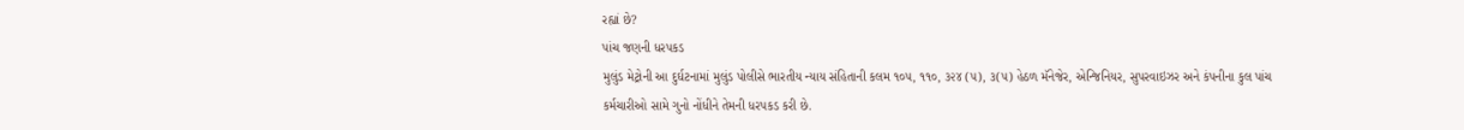રહ્યાં છે?
પાંચ જણની ધરપકડ
મુલુંડ મેટ્રોની આ દુર્ઘટનામાં મુલુંડ પોલીસે ભારતીય ન્યાય સંહિતાની કલમ ૧૦૫, ૧૧૦, ૩૨૪ (૫), ૩(૫) હેઠળ મૅનેજેર, એન્જિનિયર, સુપરવાઇઝર અને કંપનીના કુલ પાંચ કર્મચારીઓ સામે ગુનો નોંધીને તેમની ધરપકડ કરી છે.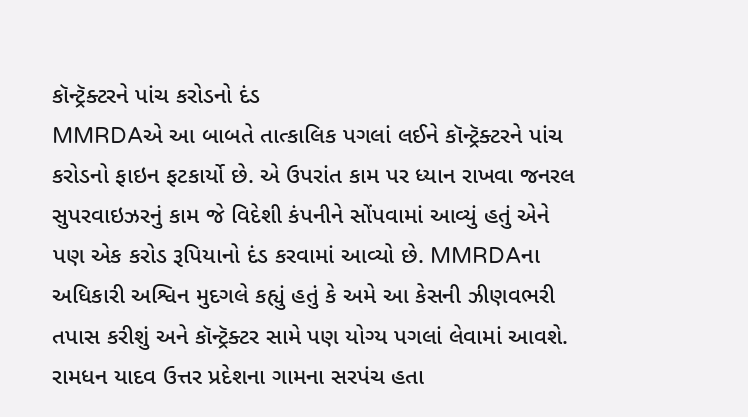કૉન્ટ્રૅક્ટરને પાંચ કરોડનો દંડ
MMRDAએ આ બાબતે તાત્કાલિક પગલાં લઈને કૉન્ટ્રૅક્ટરને પાંચ કરોડનો ફાઇન ફટકાર્યો છે. એ ઉપરાંત કામ પર ધ્યાન રાખવા જનરલ સુપરવાઇઝરનું કામ જે વિદેશી કંપનીને સોંપવામાં આવ્યું હતું એને પણ એક કરોડ રૂપિયાનો દંડ કરવામાં આવ્યો છે. MMRDAના અધિકારી અશ્વિન મુદગલે કહ્યું હતું કે અમે આ કેસની ઝીણવભરી તપાસ કરીશું અને કૉન્ટ્રૅક્ટર સામે પણ યોગ્ય પગલાં લેવામાં આવશે.
રામધન યાદવ ઉત્તર પ્રદેશના ગામના સરપંચ હતા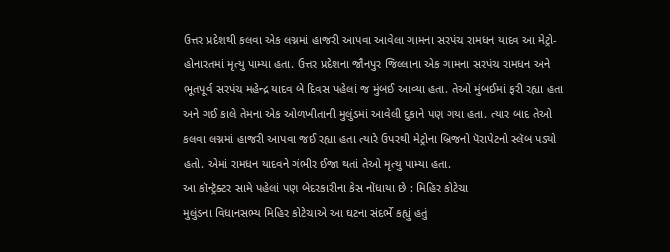ઉત્તર પ્રદેશથી કલવા એક લગ્નમાં હાજરી આપવા આવેલા ગામના સરપંચ રામધન યાદવ આ મેટ્રો-હોનારતમાં મૃત્યુ પામ્યા હતા. ઉત્તર પ્રદેશના જૌનપુર જિલ્લાના એક ગામના સરપંચ રામધન અને ભૂતપૂર્વ સરપંચ મહેન્દ્ર યાદવ બે દિવસ પહેલાં જ મુંબઈ આવ્યા હતા. તેઓ મુંબઈમાં ફરી રહ્યા હતા અને ગઈ કાલે તેમના એક ઓળખીતાની મુલુંડમાં આવેલી દુકાને પણ ગયા હતા. ત્યાર બાદ તેઓ કલવા લગ્નમાં હાજરી આપવા જઈ રહ્યા હતા ત્યારે ઉપરથી મેટ્રોના બ્રિજનો પૅરાપેટનો સ્લૅબ પડ્યો હતો. એમાં રામધન યાદવને ગંભીર ઈજા થતાં તેઓ મૃત્યુ પામ્યા હતા.
આ કૉન્ટ્રૅક્ટર સામે પહેલાં પણ બેદરકારીના કેસ નોંધાયા છે : મિહિર કોટેચા
મુલુંડના વિધાનસભ્ય મિહિર કોટેચાએ આ ઘટના સંદર્ભે કહ્યું હતું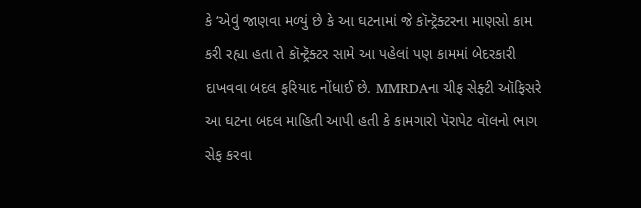કે ‘એવું જાણવા મળ્યું છે કે આ ઘટનામાં જે કૉન્ટ્રૅક્ટરના માણસો કામ કરી રહ્યા હતા તે કૉન્ટ્રૅક્ટર સામે આ પહેલાં પણ કામમાં બેદરકારી દાખવવા બદલ ફરિયાદ નોંધાઈ છે. MMRDAના ચીફ સેફ્ટી ઑફિસરે આ ઘટના બદલ માહિતી આપી હતી કે કામગારો પૅરાપેટ વૉલનો ભાગ સેફ કરવા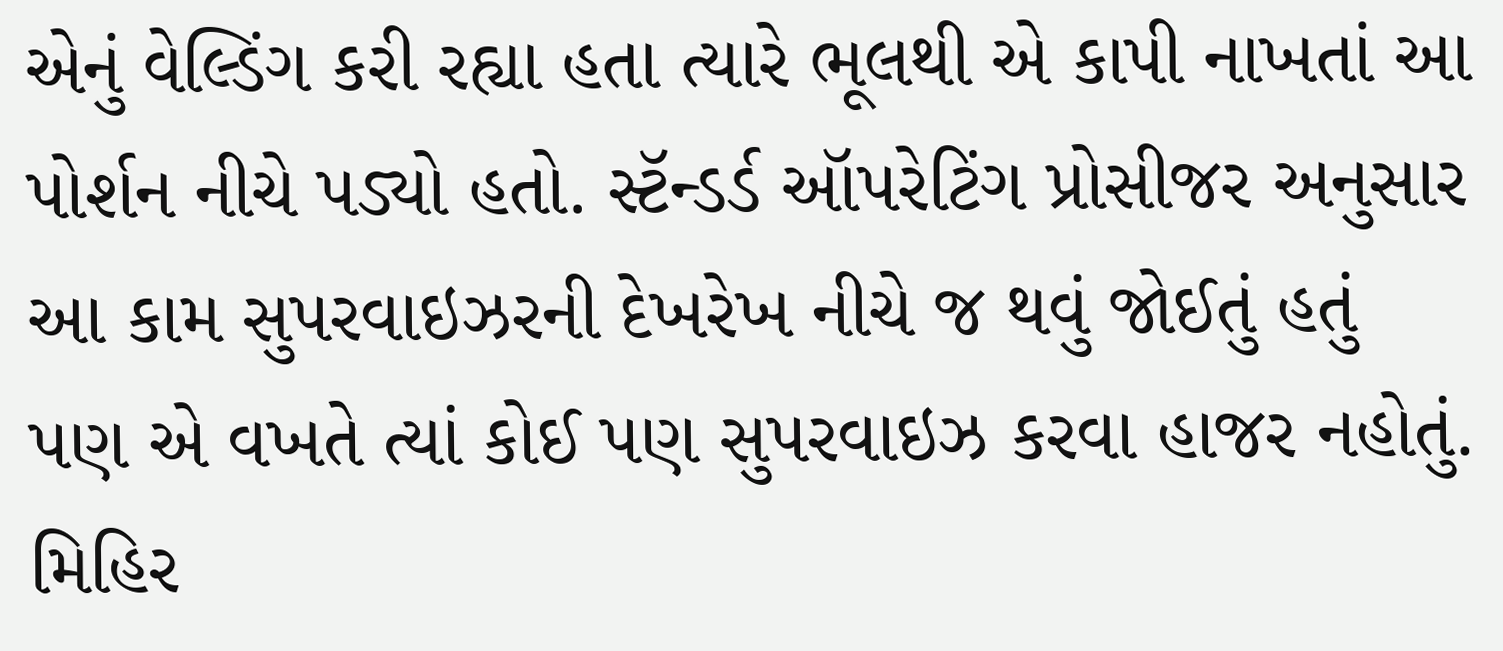એનું વેલ્ડિંગ કરી રહ્યા હતા ત્યારે ભૂલથી એ કાપી નાખતાં આ પોર્શન નીચે પડ્યો હતો. સ્ટૅન્ડર્ડ ઑપરેટિંગ પ્રોસીજર અનુસાર આ કામ સુપરવાઇઝરની દેખરેખ નીચે જ થવું જોઈતું હતું પણ એ વખતે ત્યાં કોઈ પણ સુપરવાઇઝ કરવા હાજર નહોતું. મિહિર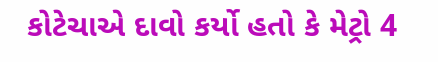કોટેચાએ દાવો કર્યો હતો કે મેટ્રો 4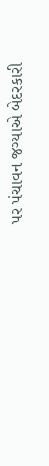પર પંચાવન જગ્યાએ બેદરકારી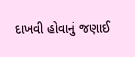દાખવી હોવાનું જણાઈ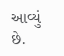આવ્યું છે.